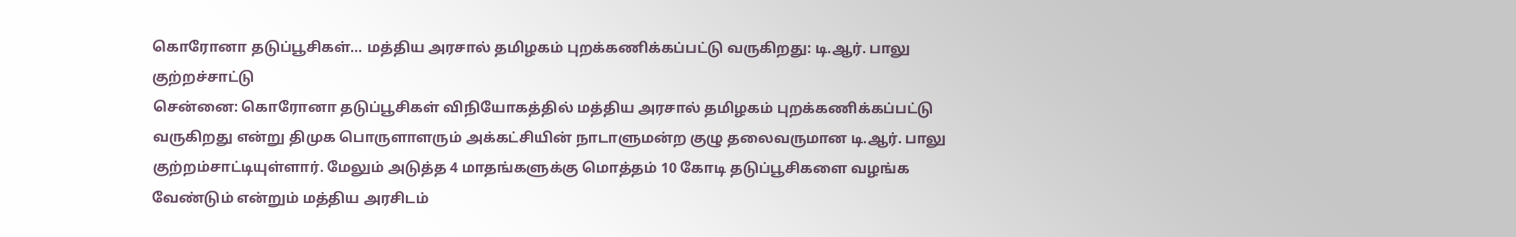கொரோனா தடுப்பூசிகள்... மத்திய அரசால் தமிழகம் புறக்கணிக்கப்பட்டு வருகிறது: டி.ஆர். பாலு குற்றச்சாட்டு
சென்னை: கொரோனா தடுப்பூசிகள் விநியோகத்தில் மத்திய அரசால் தமிழகம் புறக்கணிக்கப்பட்டு வருகிறது என்று திமுக பொருளாளரும் அக்கட்சியின் நாடாளுமன்ற குழு தலைவருமான டி.ஆர். பாலு குற்றம்சாட்டியுள்ளார். மேலும் அடுத்த 4 மாதங்களுக்கு மொத்தம் 10 கோடி தடுப்பூசிகளை வழங்க வேண்டும் என்றும் மத்திய அரசிடம்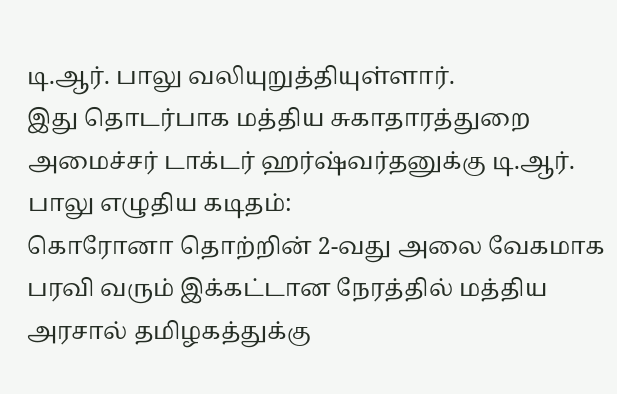டி.ஆர். பாலு வலியுறுத்தியுள்ளார்.
இது தொடர்பாக மத்திய சுகாதாரத்துறை அமைச்சர் டாக்டர் ஹர்ஷ்வர்தனுக்கு டி.ஆர். பாலு எழுதிய கடிதம்:
கொரோனா தொற்றின் 2-வது அலை வேகமாக பரவி வரும் இக்கட்டான நேரத்தில் மத்திய அரசால் தமிழகத்துக்கு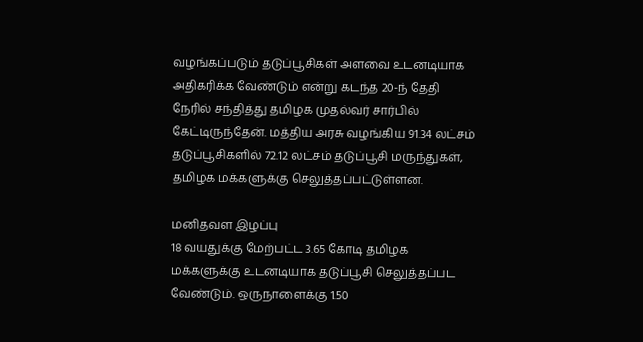வழங்கப்படும் தடுப்பூசிகள் அளவை உடனடியாக அதிகரிக்க வேண்டும் என்று கடந்த 20-ந் தேதி நேரில் சந்தித்து தமிழக முதல்வர் சார்பில் கேட்டிருந்தேன். மத்திய அரசு வழங்கிய 91.34 லட்சம் தடுப்பூசிகளில் 72.12 லட்சம் தடுப்பூசி மருந்துகள், தமிழக மக்களுக்கு செலுத்தப்பட்டுள்ளன.

மனிதவள இழப்பு
18 வயதுக்கு மேற்பட்ட 3.65 கோடி தமிழக மக்களுக்கு உடனடியாக தடுப்பூசி செலுத்தப்பட வேண்டும். ஒருநாளைக்கு 1.50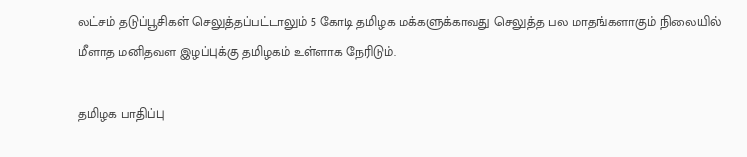லட்சம் தடுப்பூசிகள் செலுத்தப்பட்டாலும் 5 கோடி தமிழக மக்களுக்காவது செலுத்த பல மாதங்களாகும் நிலையில் மீளாத மனிதவள இழப்புக்கு தமிழகம் உள்ளாக நேரிடும்.

தமிழக பாதிப்பு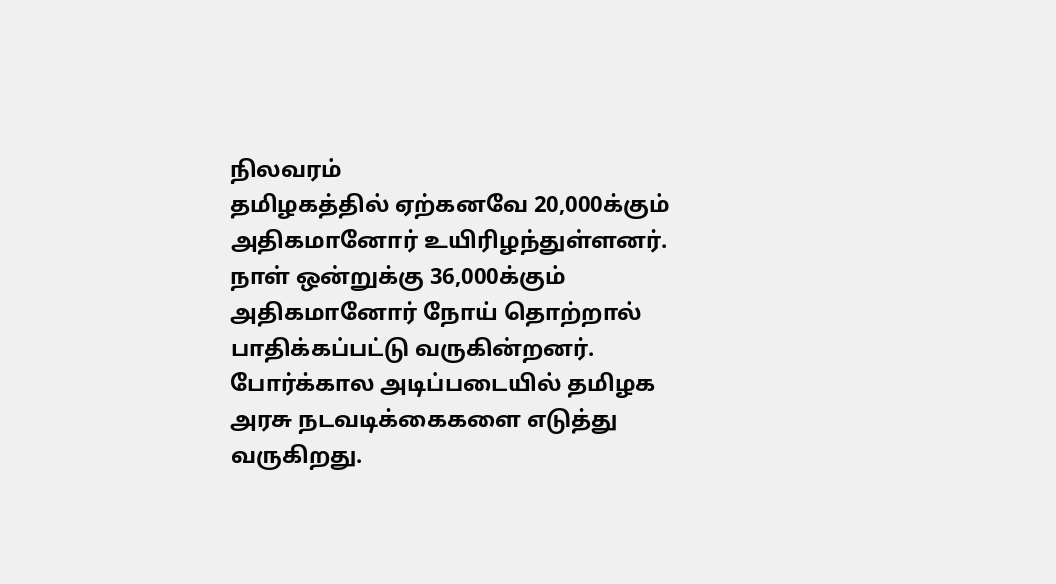நிலவரம்
தமிழகத்தில் ஏற்கனவே 20,000க்கும் அதிகமானோர் உயிரிழந்துள்ளனர். நாள் ஒன்றுக்கு 36,000க்கும் அதிகமானோர் நோய் தொற்றால் பாதிக்கப்பட்டு வருகின்றனர். போர்க்கால அடிப்படையில் தமிழக அரசு நடவடிக்கைகளை எடுத்து வருகிறது.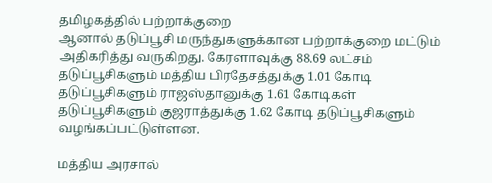தமிழகத்தில் பற்றாக்குறை
ஆனால் தடுப்பூசி மருந்துகளுக்கான பற்றாக்குறை மட்டும் அதிகரித்து வருகிறது. கேரளாவுக்கு 88.69 லட்சம் தடுப்பூசிகளும் மத்திய பிரதேசத்துக்கு 1.01 கோடி தடுப்பூசிகளும் ராஜஸ்தானுக்கு 1.61 கோடிகள் தடுப்பூசிகளும் குஜராத்துக்கு 1.62 கோடி தடுப்பூசிகளும் வழங்கப்பட்டுள்ளன.

மத்திய அரசால்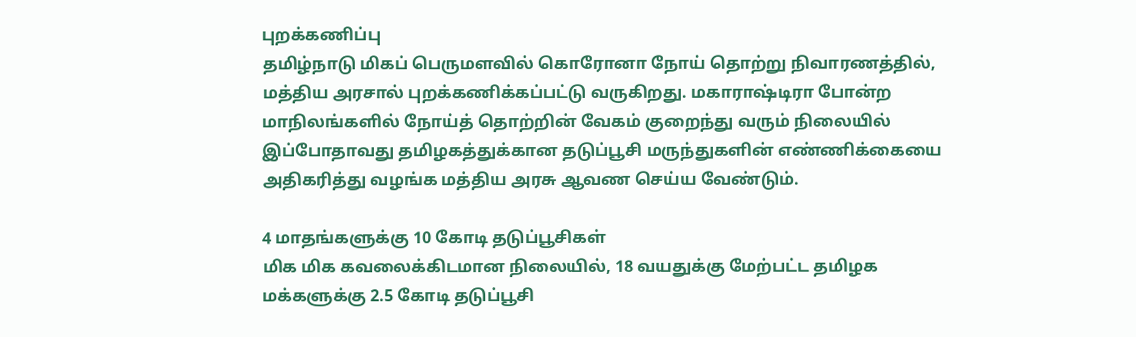புறக்கணிப்பு
தமிழ்நாடு மிகப் பெருமளவில் கொரோனா நோய் தொற்று நிவாரணத்தில், மத்திய அரசால் புறக்கணிக்கப்பட்டு வருகிறது. மகாராஷ்டிரா போன்ற மாநிலங்களில் நோய்த் தொற்றின் வேகம் குறைந்து வரும் நிலையில் இப்போதாவது தமிழகத்துக்கான தடுப்பூசி மருந்துகளின் எண்ணிக்கையை அதிகரித்து வழங்க மத்திய அரசு ஆவண செய்ய வேண்டும்.

4 மாதங்களுக்கு 10 கோடி தடுப்பூசிகள்
மிக மிக கவலைக்கிடமான நிலையில், 18 வயதுக்கு மேற்பட்ட தமிழக மக்களுக்கு 2.5 கோடி தடுப்பூசி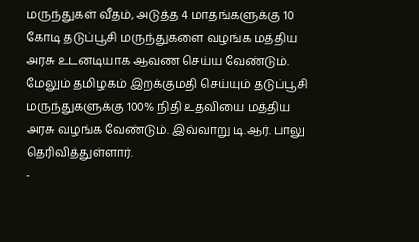மருந்துகள் வீதம், அடுத்த 4 மாதங்களுக்கு 10 கோடி தடுப்பூசி மருந்துகளை வழங்க மத்திய அரசு உடனடியாக ஆவண செய்ய வேண்டும். மேலும் தமிழகம் இறக்குமதி செய்யும் தடுப்பூசி மருந்துகளுக்கு 100% நிதி உதவியை மத்திய அரசு வழங்க வேண்டும். இவ்வாறு டி.ஆர். பாலு தெரிவித்துள்ளார்.
-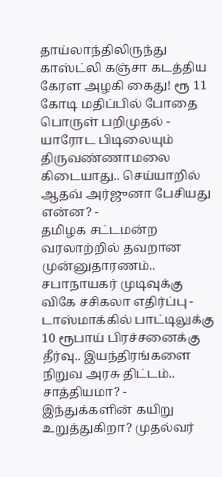தாய்லாந்திலிருந்து காஸ்ட்லி கஞ்சா கடத்திய கேரள அழகி கைது! ரூ 11 கோடி மதிப்பில் போதை பொருள் பறிமுதல் -
யாரோட பிடிலையும் திருவண்ணாமலை கிடையாது.. செய்யாறில் ஆதவ் அர்ஜுனா பேசியது என்ன? -
தமிழக சட்டமன்ற வரலாற்றில் தவறான முன்னுதாரணம்.. சபாநாயகர் முடிவுக்கு விகே சசிகலா எதிர்ப்பு -
டாஸ்மாக்கில் பாட்டிலுக்கு 10 ரூபாய் பிரச்சனைக்கு தீர்வு.. இயந்திரங்களை நிறுவ அரசு திட்டம்.. சாத்தியமா? -
இந்துக்களின் கயிறு உறுத்துகிறா? முதல்வர்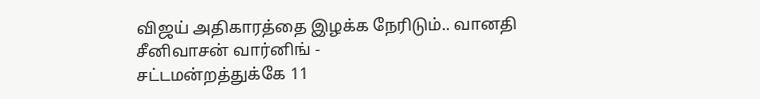விஜய் அதிகாரத்தை இழக்க நேரிடும்.. வானதி சீனிவாசன் வார்னிங் -
சட்டமன்றத்துக்கே 11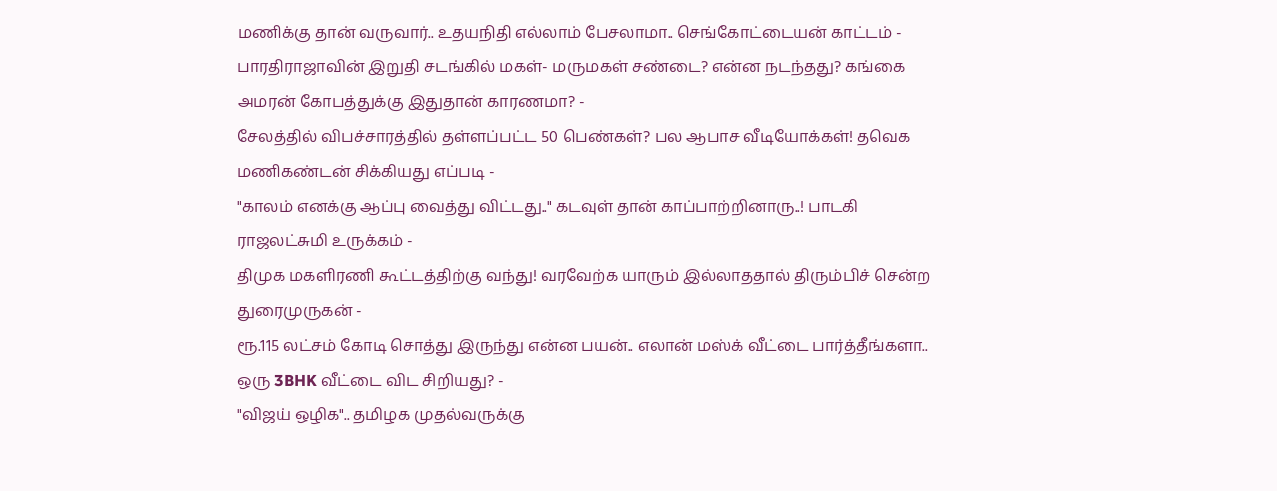மணிக்கு தான் வருவார்.. உதயநிதி எல்லாம் பேசலாமா.. செங்கோட்டையன் காட்டம் -
பாரதிராஜாவின் இறுதி சடங்கில் மகள்- மருமகள் சண்டை? என்ன நடந்தது? கங்கை அமரன் கோபத்துக்கு இதுதான் காரணமா? -
சேலத்தில் விபச்சாரத்தில் தள்ளப்பட்ட 50 பெண்கள்? பல ஆபாச வீடியோக்கள்! தவெக மணிகண்டன் சிக்கியது எப்படி -
"காலம் எனக்கு ஆப்பு வைத்து விட்டது.." கடவுள் தான் காப்பாற்றினாரு..! பாடகி ராஜலட்சுமி உருக்கம் -
திமுக மகளிரணி கூட்டத்திற்கு வந்து! வரவேற்க யாரும் இல்லாததால் திரும்பிச் சென்ற துரைமுருகன் -
ரூ.115 லட்சம் கோடி சொத்து இருந்து என்ன பயன்.. எலான் மஸ்க் வீட்டை பார்த்தீங்களா.. ஒரு 3BHK வீட்டை விட சிறியது? -
"விஜய் ஒழிக".. தமிழக முதல்வருக்கு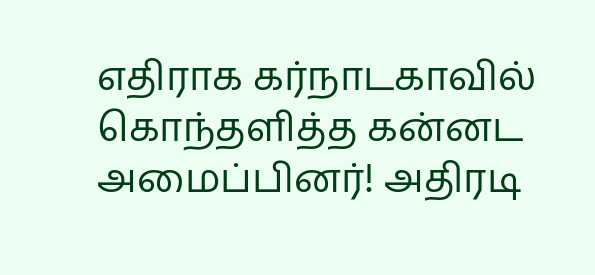எதிராக கர்நாடகாவில் கொந்தளித்த கன்னட அமைப்பினர்! அதிரடி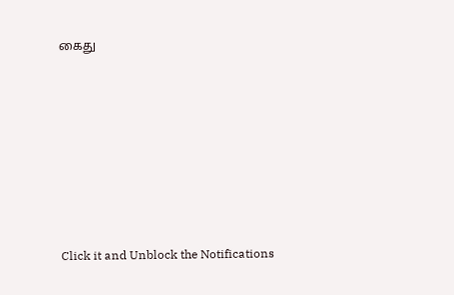கைது












Click it and Unblock the Notifications